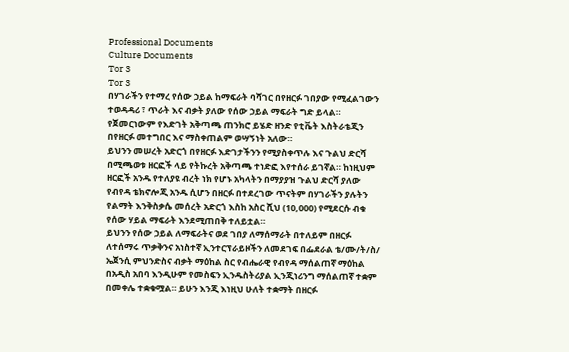Professional Documents
Culture Documents
Tor 3
Tor 3
በሃገራችን የተማረ የሰው ኃይል ከማፍራት ባሻገር በየዘርፉ ገበያው የሚፈልገውን ተወዳዳሪ ፣ ጥራት እና ብቃት ያለው የሰው ኃይል ማፍራት ግድ ይላል።
የጀመርነውም የእድገት አቅጣጫ ጠንክሮ ይሄድ ዘንድ የቲቬት እስትራቴጂን በየዘርፉ መተግበር እና ማስቀጠልም ወሣኝነት አለው።
ይህንን መሠረት አድርጎ በየዘርፉ እድገታችንን የሚያስቀጥሉ እና ጉልህ ድርሻ በሚጫወቱ ዘርፎች ላይ የትኩረት አቅጣጫ ተነድፎ እየተሰራ ይገኛል። ከነዚህም
ዘርፎች አንዱ የተለያዩ ብረት ነክ የሆኑ አካላትን በማያያዝ ጉልህ ድርሻ ያለው የብየዳ ቴክኖሎጂ አንዱ ሲሆን በዘርፉ በተደረገው ጥናትም በሃገራችን ያሉትን
የልማት እንቅስቃሴ መሰረት አድርጎ እስከ አስር ሺህ (10,000) የሚደርሱ ብቁ የሰው ሃይል ማፍራት እንደሚጠበቅ ተለይቷል።
ይህንን የሰው ኃይል ለማፍራትና ወደ ገበያ ለማሰማራት በተለይም በዘርፉ ለተሰማሩ ጥቃቅንና አነስተኛ ኢንተርፕራይዞችን ለመደገፍ በፌደራል ቴ/ሙ/ት/ስ/
ኤጀንሲ ምህንድስና ብቃት ማዕከል ስር የብሔራዊ የብየዳ ማሰልጠኛ ማዕከል በአዲስ አበባ እንዲሁም የመስፍን ኢንዱስትሪያል ኢንጂነሪንግ ማሰልጠኛ ተቋም
በመቀሌ ተቋቁሟል። ይሁን እንጂ እነዚህ ሁለት ተቋማት በዘርፉ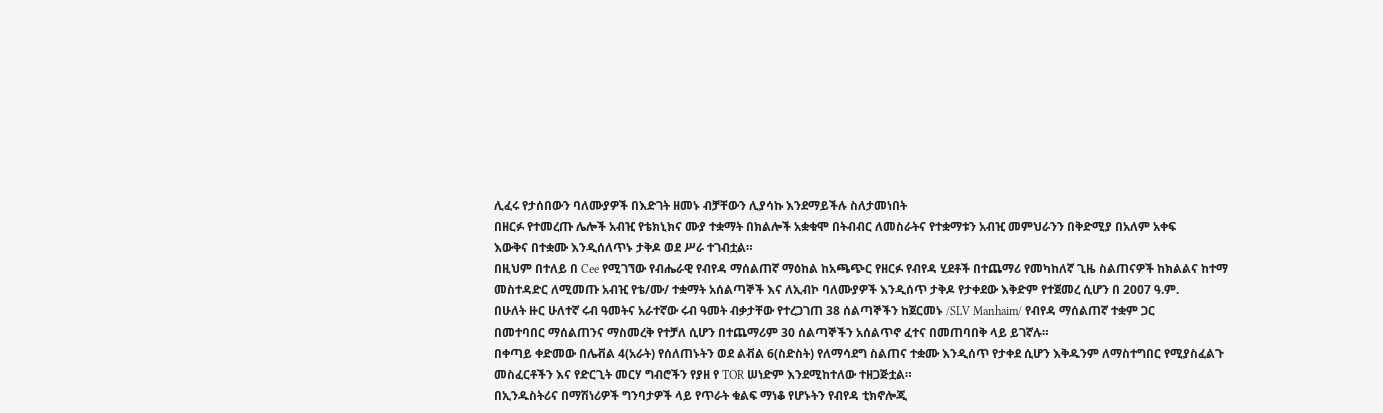ሊፈሩ የታሰበውን ባለሙያዎች በእድገት ዘመኑ ብቻቸውን ሊያሳኩ እንደማይችሉ ስለታመነበት
በዘርፉ የተመረጡ ሌሎች አብዢ የቴክኒክና ሙያ ተቋማት በክልሎች አቋቁሞ በትብብር ለመስራትና የተቋማቱን አብዢ መምህራንን በቅድሚያ በአለም አቀፍ
እውቅና በተቋሙ እንዲሰለጥኑ ታቅዶ ወደ ሥራ ተገብቷል።
በዚህም በተለይ በ Cee የሚገኘው የብሔራዊ የብየዳ ማሰልጠኛ ማዕከል ከአጫጭር የዘርፉ የብየዳ ሂደቶች በተጨማሪ የመካከለኛ ጊዜ ስልጠናዎች ከክልልና ከተማ
መስተዳድር ለሚመጡ አብዢ የቴ/ሙ/ ተቋማት አሰልጣኞች እና ለኢብኮ ባለሙያዎች እንዲሰጥ ታቅዶ የታቀደው እቅድም የተጀመረ ሲሆን በ 2007 ዓ.ም.
በሁለት ዙር ሁለተኛ ሩብ ዓመትና አራተኛው ሩብ ዓመት ብቃታቸው የተረጋገጠ 38 ሰልጣኞችን ከጀርመኑ /SLV Manhaim/ የብየዳ ማሰልጠኛ ተቋም ጋር
በመተባበር ማሰልጠንና ማስመረቅ የተቻለ ሲሆን በተጨማሪም 30 ሰልጣኞችን አሰልጥኖ ፈተና በመጠባበቅ ላይ ይገኛሉ።
በቀጣይ ቀድመው በሌቭል 4(አራት) የሰለጠኑትን ወደ ልቭል 6(ስድስት) የለማሳደግ ስልጠና ተቋሙ እንዲሰጥ የታቀደ ሲሆን እቅዱንም ለማስተግበር የሚያስፈልጉ
መስፈርቶችን እና የድርጊት መርሃ ግብሮችን የያዘ የ TOR ሠነድም እንደሚከተለው ተዘጋጅቷል።
በኢንዱስትሪና በማሽነሪዎች ግንባታዎች ላይ የጥራት ቁልፍ ማነቆ የሆኑትን የብየዳ ቲክኖሎጂ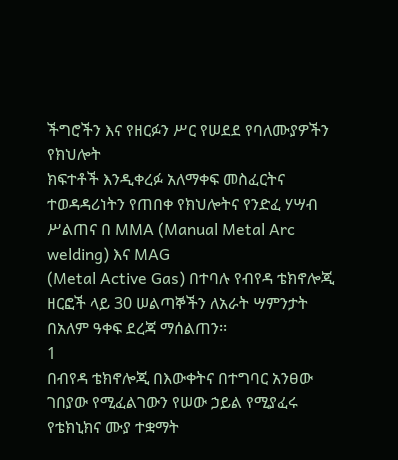ችግሮችን እና የዘርፉን ሥር የሠደደ የባለሙያዎችን የክህሎት
ክፍተቶች እንዲቀረፉ አለማቀፍ መስፈርትና ተወዳዳሪነትን የጠበቀ የክህሎትና የንድፈ ሃሣብ ሥልጠና በ MMA (Manual Metal Arc welding) እና MAG
(Metal Active Gas) በተባሉ የብየዳ ቴክኖሎጂ ዘርፎች ላይ 30 ሠልጣኞችን ለአራት ሣምንታት በአለም ዓቀፍ ደረጃ ማሰልጠን፡፡
1
በብየዳ ቴክኖሎጂ በእውቀትና በተግባር አንፀው ገበያው የሚፈልገውን የሠው ኃይል የሚያፈሩ የቴክኒክና ሙያ ተቋማት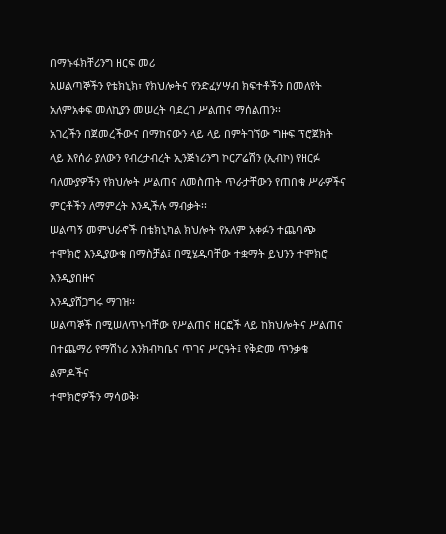በማኑፋክቸሪንግ ዘርፍ መሪ
አሠልጣኞችን የቴክኒክ፣ የክህሎትና የንድፈሃሣብ ክፍተቶችን በመለየት አለምአቀፍ መለኪያን መሠረት ባደረገ ሥልጠና ማሰልጠን፡፡
አገረችን በጀመረችውና በማከናውን ላይ ላይ በምትገኘው ግዙፍ ፕሮጀክት ላይ እየሰራ ያለውን የብረታብረት ኢንጅነሪንግ ኮርፖሬሽን (ኢብኮ) የዘርፉ
ባለሙያዎችን የክህሎት ሥልጠና ለመስጠት ጥራታቸውን የጠበቁ ሥራዎችና ምርቶችን ለማምረት እንዲችሉ ማብቃት፡፡
ሠልጣኝ መምህራኖች በቴክኒካል ክህሎት የአለም አቀፉን ተጨባጭ ተሞክሮ እንዲያውቁ በማስቻል፤ በሚሄዱባቸው ተቋማት ይህንን ተሞክሮ እንዲያበዙና
እንዲያሸጋግሩ ማገዝ፡፡
ሠልጣኞች በሚሠለጥኑባቸው የሥልጠና ዘርፎች ላይ ከክህሎትና ሥልጠና በተጨማሪ የማሽነሪ እንክብካቤና ጥገና ሥርዓት፤ የቅድመ ጥንቃቄ ልምዶችና
ተሞክሮዎችን ማሳወቅ፡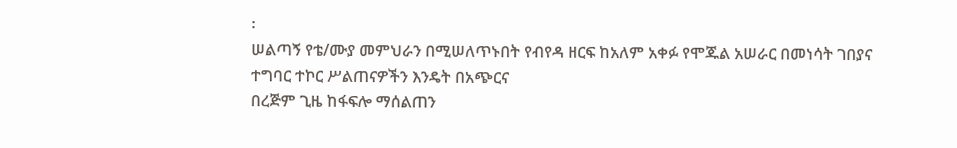፡
ሠልጣኝ የቴ/ሙያ መምህራን በሚሠለጥኑበት የብየዳ ዘርፍ ከአለም አቀፉ የሞጁል አሠራር በመነሳት ገበያና ተግባር ተኮር ሥልጠናዎችን እንዴት በአጭርና
በረጅም ጊዜ ከፋፍሎ ማሰልጠን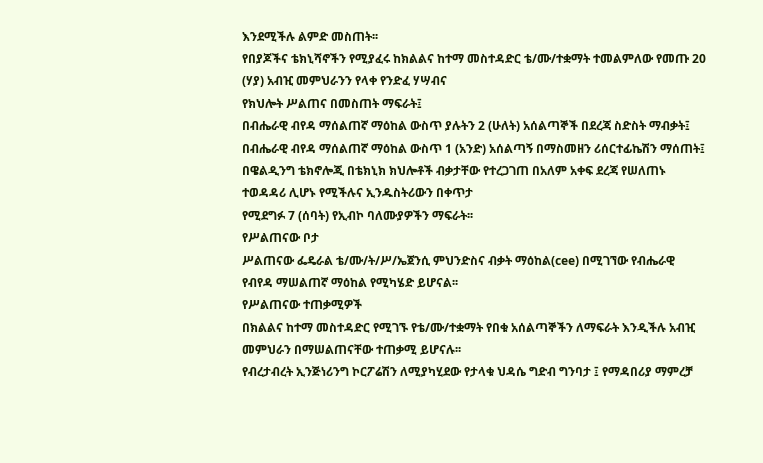እንደሚችሉ ልምድ መስጠት፡፡
የበያጆችና ቴክኒሻኖችን የሚያፈሩ ከክልልና ከተማ መስተዳድር ቴ/ሙ/ተቋማት ተመልምለው የመጡ 20 (ሃያ) አብዢ መምህራንን የላቀ የንድፈ ሃሣብና
የክህሎት ሥልጠና በመስጠት ማፍራት፤
በብሔራዊ ብየዳ ማሰልጠኛ ማዕከል ውስጥ ያሉትን 2 (ሁለት) አሰልጣኞች በደረጃ ስድስት ማብቃት፤
በብሔራዊ ብየዳ ማሰልጠኛ ማዕከል ውስጥ 1 (አንድ) አሰልጣኝ በማስመዘን ሪሰርተፊኬሽን ማሰጠት፤
በዌልዲንግ ቴክኖሎጂ በቴክኒክ ክህሎቶች ብቃታቸው የተረጋገጠ በአለም አቀፍ ደረጃ የሠለጠኑ ተወዳዳሪ ሊሆኑ የሚችሉና ኢንዱስትሪውን በቀጥታ
የሚደግፉ 7 (ሰባት) የኢብኮ ባለሙያዎችን ማፍራት፡፡
የሥልጠናው ቦታ
ሥልጠናው ፌዴራል ቴ/ሙ/ት/ሥ/ኤጀንሲ ምህንድስና ብቃት ማዕከል(cee) በሚገኘው የብሔራዊ የብየዳ ማሠልጠኛ ማዕከል የሚካሄድ ይሆናል፡፡
የሥልጠናው ተጠቃሚዎች
በክልልና ከተማ መስተዳድር የሚገኙ የቴ/ሙ/ተቋማት የበቁ አሰልጣኞችን ለማፍራት እንዲችሉ አብዢ መምህራን በማሠልጠናቸው ተጠቃሚ ይሆናሉ፡፡
የብረታብረት ኢንጅነሪንግ ኮርፖሬሽን ለሚያካሂደው የታላቁ ህዳሴ ግድብ ግንባታ ፤ የማዳበሪያ ማምረቻ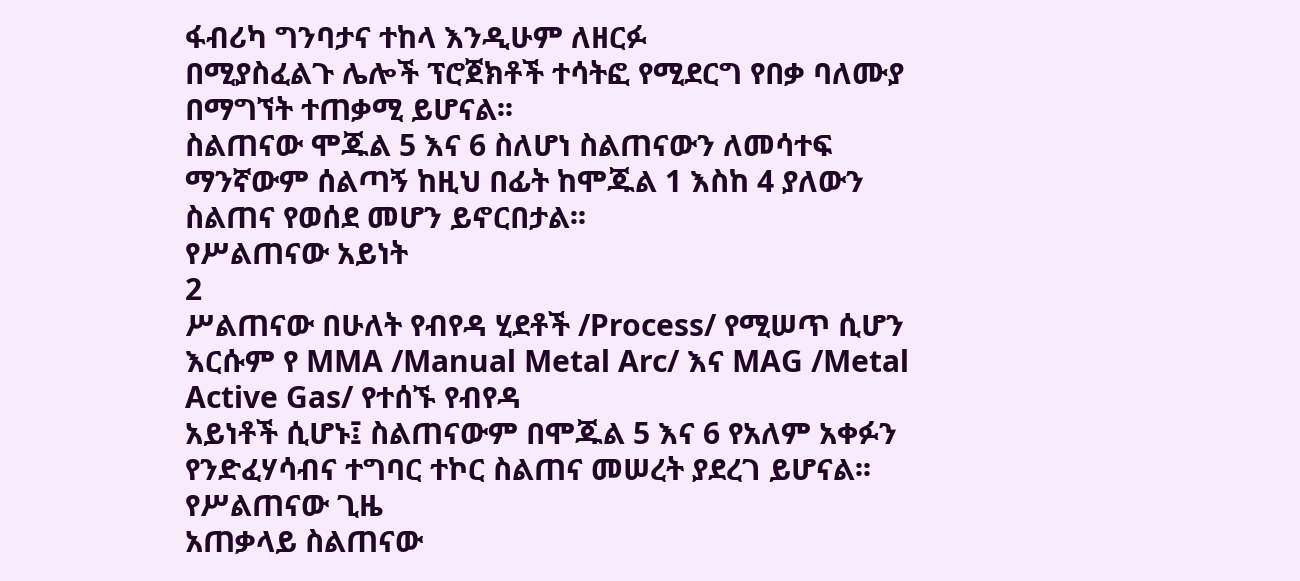ፋብሪካ ግንባታና ተከላ እንዲሁም ለዘርፉ
በሚያስፈልጉ ሌሎች ፕሮጀክቶች ተሳትፎ የሚደርግ የበቃ ባለሙያ በማግኘት ተጠቃሚ ይሆናል፡፡
ስልጠናው ሞጁል 5 እና 6 ስለሆነ ስልጠናውን ለመሳተፍ ማንኛውም ሰልጣኝ ከዚህ በፊት ከሞጁል 1 እስከ 4 ያለውን ስልጠና የወሰደ መሆን ይኖርበታል፡፡
የሥልጠናው አይነት
2
ሥልጠናው በሁለት የብየዳ ሂደቶች /Process/ የሚሠጥ ሲሆን እርሱም የ MMA /Manual Metal Arc/ እና MAG /Metal Active Gas/ የተሰኙ የብየዳ
አይነቶች ሲሆኑ፤ ስልጠናውም በሞጁል 5 እና 6 የአለም አቀፉን የንድፈሃሳብና ተግባር ተኮር ስልጠና መሠረት ያደረገ ይሆናል፡፡
የሥልጠናው ጊዜ
አጠቃላይ ስልጠናው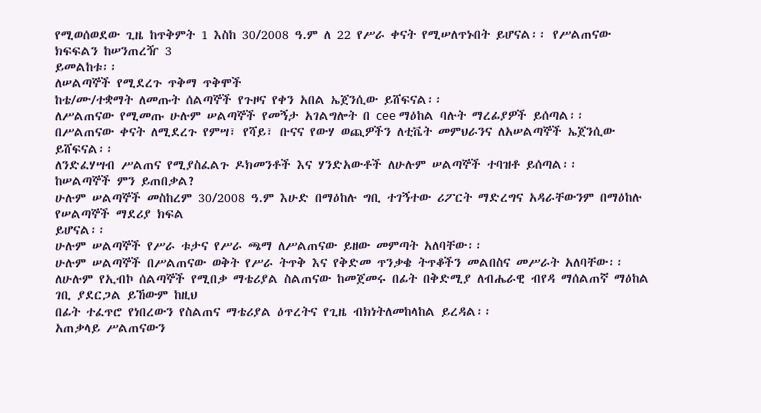የሚወሰወደው ጊዜ ከጥቅምት 1 እስከ 30/2008 ዓ.ም ለ 22 የሥራ ቀናት የሚሠለጥኑበት ይሆናል፡፡ የሥልጠናው ክፍፍልን ከሠንጠረዥ 3
ይመልከቱ፡፡
ለሠልጣኞች የሚደረጉ ጥቅማ ጥቅሞች
ከቴ/ሙ/ተቋማት ለመጡት ሰልጣኞች የጉዞና የቀን አበል ኤጀንሲው ይሸፍናል፡፡
ለሥልጠናው የሚመጡ ሁሉም ሠልጣኞች የመኝታ አገልግሎት በ cee ማዕከል ባሉት ማረፊያዎች ይሰጣል፡፡
በሥልጠናው ቀናት ለሚደረጉ የምሣ፣ የሻይ፣ ቡናና የውሃ ወጪዎችን ለቲቬት መምህራንና ለአሠልጣኞች ኤጀንሲው ይሸፍናል፡፡
ለንድፈሃሣብ ሥልጠና የሚያስፈልጉ ዶክመንቶች እና ሃንድአውቶች ለሁሉም ሠልጣኞች ተባዝቶ ይሰጣል፡፡
ከሠልጣኞች ምን ይጠበቃል?
ሁሉም ሠልጣኞች መስከረም 30/2008 ዓ.ም እሁድ በማዕከሉ ግቢ ተገኝተው ሪፖርት ማድረግና አዳራቸውንም በማዕከሉ የሠልጣኞች ማደሪያ ክፍል
ይሆናል፡፡
ሁሉም ሠልጣኞች የሥራ ቱታና የሥራ ጫማ ለሥልጠናው ይዘው መምጣት አለባቸው፡፡
ሁሉም ሠልጣኞች በሥልጠናው ወቅት የሥራ ትጥቅ እና የቅድመ ጥንቃቄ ትጥቆችን መልበስና መሥራት አለባቸው፡፡
ለሁሉም የኢብኮ ሰልጣኞች የሚበቃ ማቴሪያል ስልጠናው ከመጀመሩ በፊት በቅድሚያ ለብሔራዊ ብየዳ ማሰልጠኛ ማዕከል ገቢ ያደርጋል ይኸውም ከዚህ
በፊት ተፈጥሮ የነበረውን የስልጠና ማቴሪያል ዕጥረትና የጊዜ ብክነትለመከላከል ይረዳል፡፡
አጠቃላይ ሥልጠናውን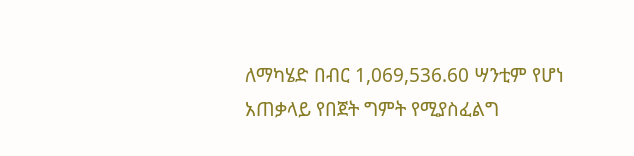ለማካሄድ በብር 1,069,536.60 ሣንቲም የሆነ አጠቃላይ የበጀት ግምት የሚያስፈልግ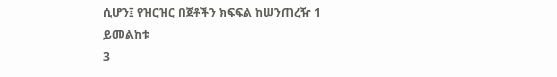ሲሆን፤ የዝርዝር በጀቶችን ክፍፍል ከሠንጠረዥ 1
ይመልከቱ
3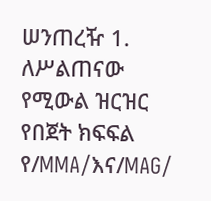ሠንጠረዥ 1. ለሥልጠናው የሚውል ዝርዝር የበጀት ክፍፍል
የ/MMA/እና/MAG/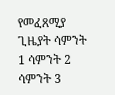የመፈጸሚያ ጊዜያት ሳምንት 1 ሳምንት 2 ሳምንት 3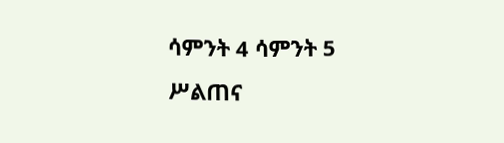ሳምንት 4 ሳምንት 5
ሥልጠና